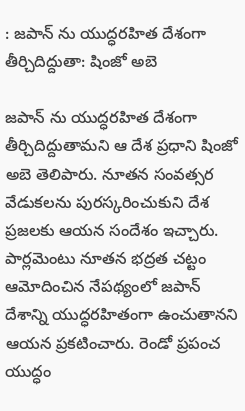: జపాన్ ను యుద్ధరహిత దేశంగా తీర్చిదిద్దుతా: షింజో అబె

జపాన్ ను యుద్ధరహిత దేశంగా తీర్చిదిద్దుతామని ఆ దేశ ప్రధాని షింజో అబె తెలిపారు. నూతన సంవత్సర వేడుకలను పురస్కరించుకుని దేశ ప్రజలకు ఆయన సందేశం ఇచ్చారు. పార్లమెంటు నూతన భద్రత చట్టం ఆమోదించిన నేపథ్యంలో జపాన్ దేశాన్ని యుద్ధరహితంగా ఉంచుతానని ఆయన ప్రకటించారు. రెండో ప్రపంచ యుద్ధం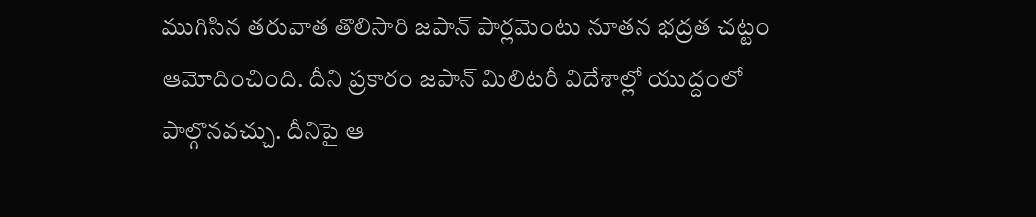ముగిసిన తరువాత తొలిసారి జపాన్ పార్లమెంటు నూతన భద్రత చట్టం ఆమోదించింది. దీని ప్రకారం జపాన్ మిలిటరీ విదేశాల్లో యుద్దంలో పాల్గొనవచ్చు. దీనిపై ఆ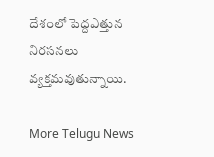దేశంలో పెద్దఎత్తున నిరసనలు వ్యక్తమవుతున్నాయి.

More Telugu News